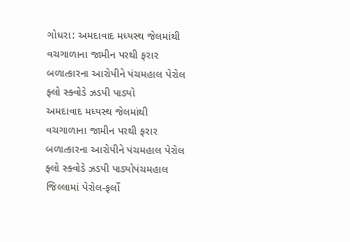ગોધરા: અમદાવાદ મધ્યસ્થ જેલમાંથી વચગાળાના જામીન પરથી ફરાર બળાત્કારના આરોપીને પંચમહાલ પેરોલ ફ્લો સ્ક્વોડે ઝડપી પાડ્યો
અમદાવાદ મધ્યસ્થ જેલમાંથી વચગાળાના જામીન પરથી ફરાર બળાત્કારના આરોપીને પંચમહાલ પેરોલ ફ્લો સ્ક્વોડે ઝડપી પાડ્યોપંચમહાલ જિલ્લામાં પેરોલ-ફર્લો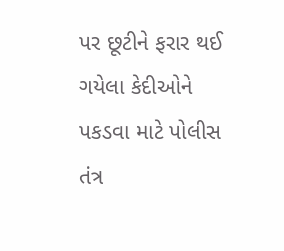પર છૂટીને ફરાર થઈ ગયેલા કેદીઓને પકડવા માટે પોલીસ તંત્ર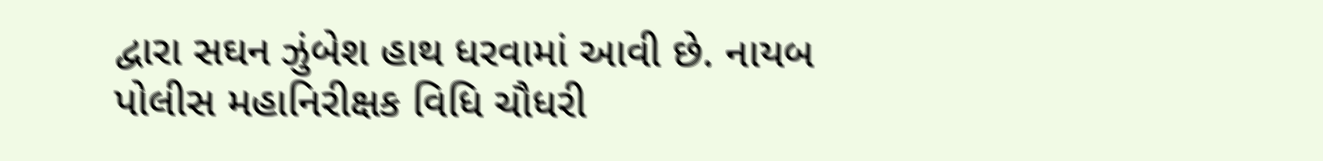દ્વારા સઘન ઝુંબેશ હાથ ધરવામાં આવી છે. નાયબ પોલીસ મહાનિરીક્ષક વિધિ ચૌધરી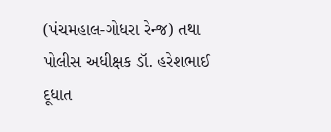(પંચમહાલ-ગોધરા રેન્જ) તથા પોલીસ અધીક્ષક ડૉ. હરેશભાઈ દૂધાત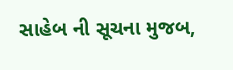સાહેબ ની સૂચના મુજબ,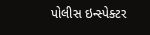પોલીસ ઇન્સ્પેક્ટર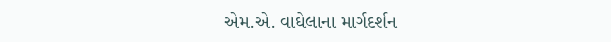એમ.એ. વાઘેલાના માર્ગદર્શન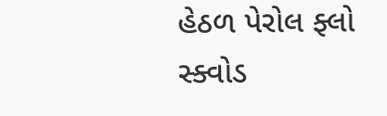હેઠળ પેરોલ ફ્લો સ્ક્વોડ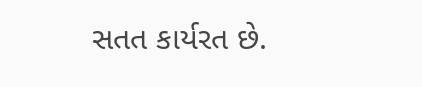સતત કાર્યરત છે.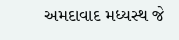અમદાવાદ મધ્યસ્થ જે